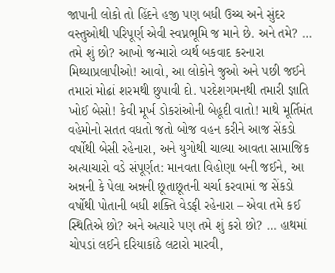જાપાની લોકો તો હિંદને હજી પણ બધી ઉચ્ચ અને સુંદર વસ્તુઓથી પરિપૂર્ણ એવી સ્વપ્નભૂમિ જ માને છે. અને તમે? … તમે શું છો? આખો જન્મારો વ્યર્થ બકવાદ કરનારા મિથ્યાપ્રલાપીઓ! આવો, આ લોકોને જુઓ અને પછી જઈને તમારાં મોઢાં શરમથી છુપાવી દો. પરદેશગમનથી તમારી જ્ઞાતિ ખોઈ બેસો! કેવી મૂર્ખ ડોકરાંઓની બેહૂદી વાતો! માથે મૂર્તિમંત વહેમોનો સતત વધતો જતો બોજ વહન કરીને આજ સેંકડો વર્ષોથી બેસી રહેનારા, અને યુગોથી ચાલ્યા આવતા સામાજિક અત્યાચારો વડે સંપૂર્ણત: માનવતા વિહોણા બની જઈને, આ અન્નની કે પેલા અન્નની છૂતાછૂતની ચર્ચા કરવામાં જ સેંકડો વર્ષોથી પોતાની બધી શક્તિ વેડફી રહેનારા – એવા તમે કઈ સ્થિતિએ છો? અને અત્યારે પણ તમે શું કરો છો? … હાથમાં ચોપડાં લઈને દરિયાકાંઠે લટારો મારવી,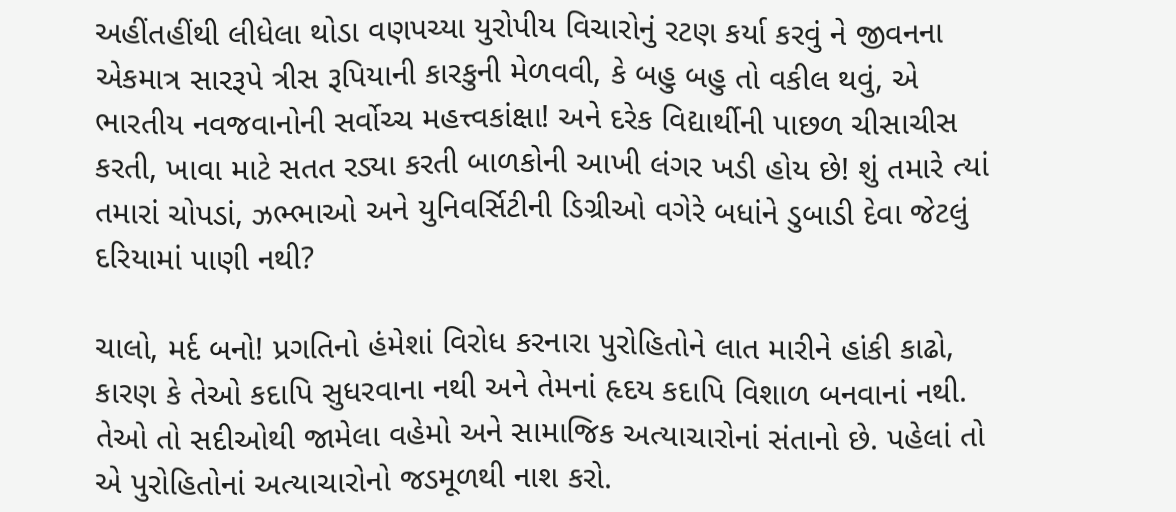અહીંતહીંથી લીધેલા થોડા વણપચ્યા યુરોપીય વિચારોનું રટણ કર્યા કરવું ને જીવનના એકમાત્ર સારરૂપે ત્રીસ રૂપિયાની કારકુની મેળવવી, કે બહુ બહુ તો વકીલ થવું, એ ભારતીય નવજવાનોની સર્વોચ્ચ મહત્ત્વકાંક્ષા! અને દરેક વિદ્યાર્થીની પાછળ ચીસાચીસ કરતી, ખાવા માટે સતત રડ્યા કરતી બાળકોની આખી લંગર ખડી હોય છે! શું તમારે ત્યાં તમારાં ચોપડાં, ઝભ્ભાઓ અને યુનિવર્સિટીની ડિગ્રીઓ વગેરે બધાંને ડુબાડી દેવા જેટલું દરિયામાં પાણી નથી?

ચાલો, મર્દ બનો! પ્રગતિનો હંમેશાં વિરોધ કરનારા પુરોહિતોને લાત મારીને હાંકી કાઢો, કારણ કે તેઓ કદાપિ સુધરવાના નથી અને તેમનાં હૃદય કદાપિ વિશાળ બનવાનાં નથી. તેઓ તો સદીઓથી જામેલા વહેમો અને સામાજિક અત્યાચારોનાં સંતાનો છે. પહેલાં તો એ પુરોહિતોનાં અત્યાચારોનો જડમૂળથી નાશ કરો.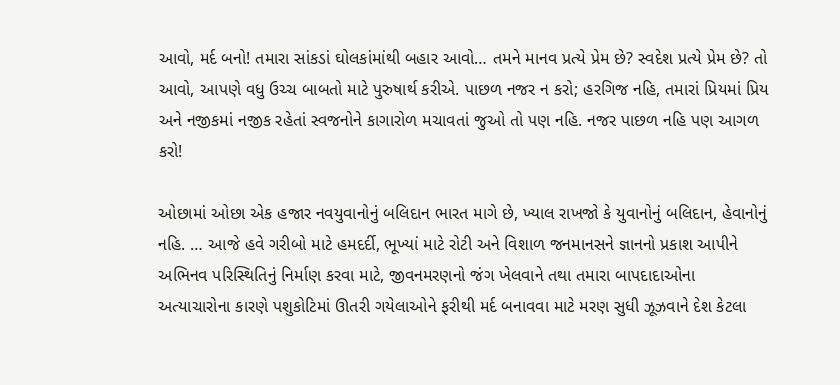આવો, મર્દ બનો! તમારા સાંકડાં ઘોલકાંમાંથી બહાર આવો… તમને માનવ પ્રત્યે પ્રેમ છે? સ્વદેશ પ્રત્યે પ્રેમ છે? તો આવો, આપણે વધુ ઉચ્ચ બાબતો માટે પુરુષાર્થ કરીએ. પાછળ નજર ન કરો; હરગિજ નહિ, તમારાં પ્રિયમાં પ્રિય અને નજીકમાં નજીક રહેતાં સ્વજનોને કાગારોળ મચાવતાં જુઓ તો પણ નહિ. નજર પાછળ નહિ પણ આગળ કરો!

ઓછામાં ઓછા એક હજાર નવયુવાનોનું બલિદાન ભારત માગે છે, ખ્યાલ રાખજો કે યુવાનોનું બલિદાન, હેવાનોનું નહિ. … આજે હવે ગરીબો માટે હમદર્દી, ભૂખ્યાં માટે રોટી અને વિશાળ જનમાનસને જ્ઞાનનો પ્રકાશ આપીને અભિનવ પરિસ્થિતિનું નિર્માણ કરવા માટે, જીવનમરણનો જંગ ખેલવાને તથા તમારા બાપદાદાઓના અત્યાચારોના કારણે પશુકોટિમાં ઊતરી ગયેલાઓને ફરીથી મર્દ બનાવવા માટે મરણ સુધી ઝૂઝવાને દેશ કેટલા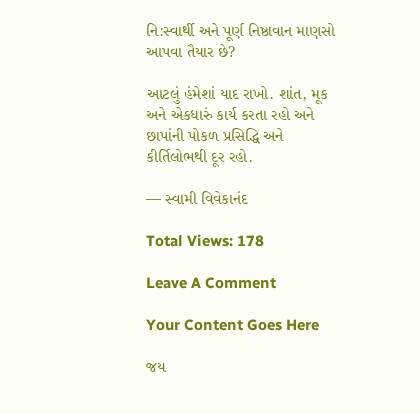નિ:સ્વાર્થી અને પૂર્ણ નિષ્ઠાવાન માણસો આપવા તૈયાર છે?

આટલું હંમેશાં યાદ રાખો. શાંત, મૂક અને એકધારું કાર્ય કરતા રહો અને છાપાંની પોકળ પ્રસિદ્ધિ અને કીર્તિલોભથી દૂર રહો.

— સ્વામી વિવેકાનંદ

Total Views: 178

Leave A Comment

Your Content Goes Here

જય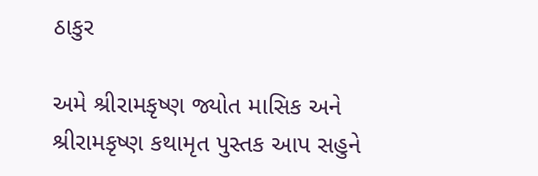ઠાકુર

અમે શ્રીરામકૃષ્ણ જ્યોત માસિક અને શ્રીરામકૃષ્ણ કથામૃત પુસ્તક આપ સહુને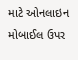માટે ઓનલાઇન મોબાઈલ ઉપર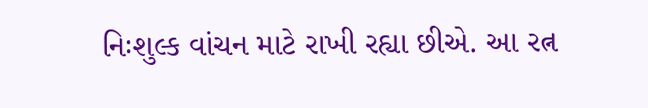નિઃશુલ્ક વાંચન માટે રાખી રહ્યા છીએ. આ રત્ન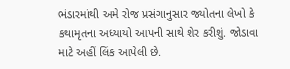ભંડારમાંથી અમે રોજ પ્રસંગાનુસાર જ્યોતના લેખો કે કથામૃતના અધ્યાયો આપની સાથે શેર કરીશું. જોડાવા માટે અહીં લિંક આપેલી છે.